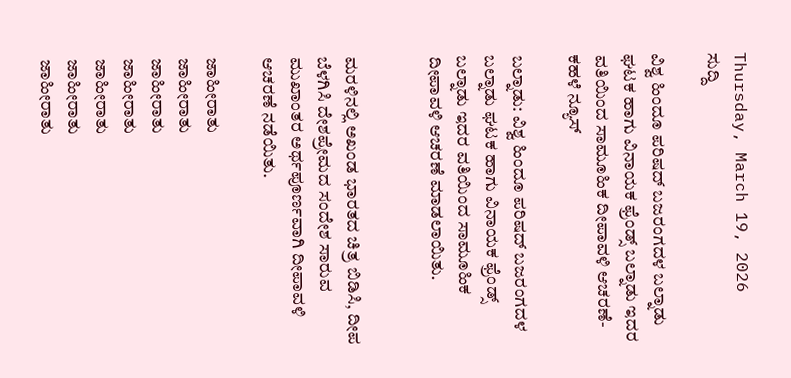Thursday, March 19, 2026
ಸುದ್ದಿ

ವಿಶ್ವ ಹಿಂದೂ ಪರಿಷದ್ ಬಜರಂಗದಳ ಬಲ್ನಾಡು ಘಟಕ ಹಾಗು ವಿನಾಯಕ ಫ್ರೆಂಡ್ಸ್ ಬಲ್ನಾಡು ಇದರ ವತಿಯಿಂದ ಸಾಮೂಹಿಕ ದೀಪಾವಳಿ ಆಚರಣೆ-ಕಹಳೆ ನ್ಯೂಸ್

ಬಲ್ನಾಡು: ವಿಶ್ವ ಹಿಂದೂ ಪರಿಷದ್ ಬಜರಂಗದಳ ಬಲ್ನಾಡು ಘಟಕ ಹಾಗು ವಿನಾಯಕ ಫ್ರೆಂಡ್ಸ್ ಬಲ್ನಾಡು ಇದರ ವತಿಯಿಂದ ಸಾಮೂಹಿಕ ದೀಪಾವಳಿ ಆಚರಣೆ ಮಾಡಲಾಯಿತು.


ಮರಳಿನಲ್ಲಿ ಅಖಂಡ ಭಾರತದ ಚಿತ್ರ ಬಿಡಿಸಿ, ದೀಪ ಬೆಳಗಿಸಿ ದೇಶಪ್ರೇಮದ ಸಂದೇಶ ಸಾರುವ ಮುಖಾಂತರ ಅರ್ಥಪೂರ್ಣವಾಗಿ ದೀಪಾವಳಿ ಆಚರಣೆ ನಡೆಯಿತು.

ಜಾಹೀರಾತು
ಜಾಹೀರಾತು
ಜಾಹೀರಾತು
ಜಾಹೀರಾತು
ಜಾಹೀರಾತು
ಜಾಹೀರಾತು
ಜಾಹೀರಾತು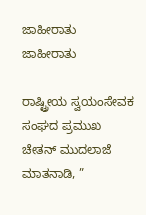ಜಾಹೀರಾತು
ಜಾಹೀರಾತು

ರಾಷ್ಟ್ರೀಯ ಸ್ವಯಂಸೇವಕ ಸಂಘದ ಪ್ರಮುಖ ಚೇತನ್ ಮುದಲಾಜೆ ಮಾತನಾಡಿ, ”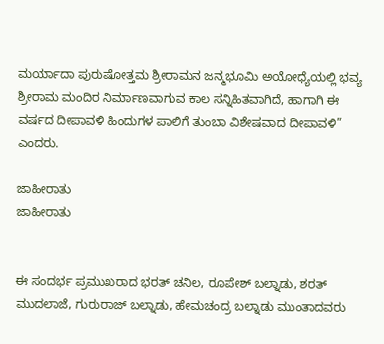ಮರ್ಯಾದಾ ಪುರುಷೋತ್ತಮ ಶ್ರೀರಾಮನ ಜನ್ಮಭೂಮಿ ಅಯೋಧ್ಯೆಯಲ್ಲಿ ಭವ್ಯ ಶ್ರೀರಾಮ ಮಂದಿರ ನಿರ್ಮಾಣವಾಗುವ ಕಾಲ ಸನ್ನಿಹಿತವಾಗಿದೆ, ಹಾಗಾಗಿ ಈ ವರ್ಷದ ದೀಪಾವಳಿ ಹಿಂದುಗಳ ಪಾಲಿಗೆ ತುಂಬಾ ವಿಶೇಷವಾದ ದೀಪಾವಳಿ” ಎಂದರು.

ಜಾಹೀರಾತು
ಜಾಹೀರಾತು


ಈ ಸಂದರ್ಭ ಪ್ರಮುಖರಾದ ಭರತ್ ಚನಿಲ, ರೂಪೇಶ್ ಬಲ್ನಾಡು, ಶರತ್ ಮುದಲಾಜೆ, ಗುರುರಾಜ್ ಬಲ್ನಾಡು, ಹೇಮಚಂದ್ರ ಬಲ್ನಾಡು ಮುಂತಾದವರು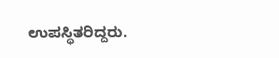ಉಪಸ್ಥಿತರಿದ್ದರು.